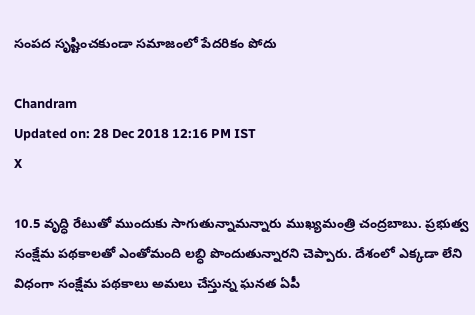సంపద సృష్టించకుండా సమాజంలో పేదరికం పోదు

Chandram
Updated on: 28 Dec 2018 12:16 PM IST
X

10.5 వృద్ధి రేటుతో ముందుకు సాగుతున్నామన్నారు ముఖ్యమంత్రి చంద్రబాబు. ప్రభుత్వ సంక్షేమ పథకాలతో ఎంతోమంది లబ్ధి పొందుతున్నారని చెప్పారు. దేశంలో ఎక్కడా లేని విధంగా సంక్షేమ పథకాలు అమలు చేస్తున్న ఘనత ఏపీ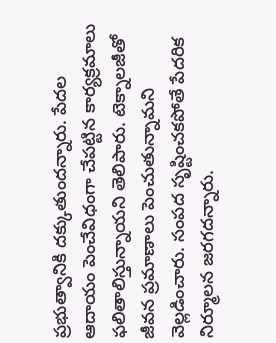ప్రభుత్వానికి దక్కుతుందన్నారు. పేదల ఆదాయం పెంచేవిధంగా చేపట్టిన కార్యక్రమాలు ఫలితాలిస్తున్నాయని తెలిపారు. టెక్నాలజీతో జీవన ప్రమాణాలు పెంచుతున్నామని వెల్లడించారు. సంపద సృష్టించకపోతే పేదరిక నిర్మూలన జరగదన్నారు.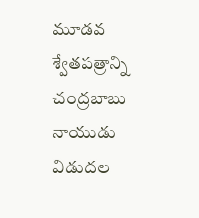మూడవ శ్వేతపత్రాన్ని చంద్రబాబు నాయుడు విడుదల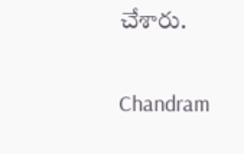చేశారు.

Chandram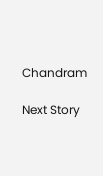Chandram

Next Story